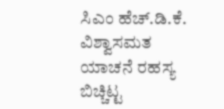ಸಿಎಂ ಹೆಚ್.ಡಿ.ಕೆ. ವಿಶ್ವಾಸಮತ ಯಾಚನೆ ರಹಸ್ಯ ಬಿಚ್ಚಿಟ್ಟ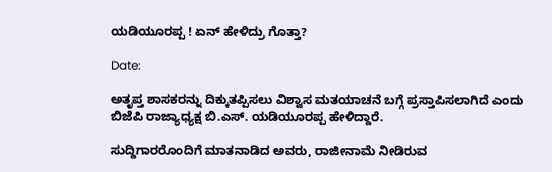ಯಡಿಯೂರಪ್ಪ ! ಏನ್ ಹೇಳಿದ್ರು ಗೊತ್ತಾ?

Date:

ಅತೃಪ್ತ ಶಾಸಕರನ್ನು ದಿಕ್ಕುತಪ್ಪಿಸಲು ವಿಶ್ವಾಸ ಮತಯಾಚನೆ ಬಗ್ಗೆ ಪ್ರಸ್ತಾಪಿಸಲಾಗಿದೆ ಎಂದು ಬಿಜೆಪಿ ರಾಜ್ಯಾಧ್ಯಕ್ಷ ಬಿ.ಎಸ್. ಯಡಿಯೂರಪ್ಪ ಹೇಳಿದ್ದಾರೆ.

ಸುದ್ದಿಗಾರರೊಂದಿಗೆ ಮಾತನಾಡಿದ ಅವರು, ರಾಜೀನಾಮೆ ನೀಡಿರುವ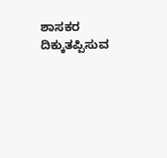ಶಾಸಕರ ದಿಕ್ಕುತಪ್ಪಿಸುವ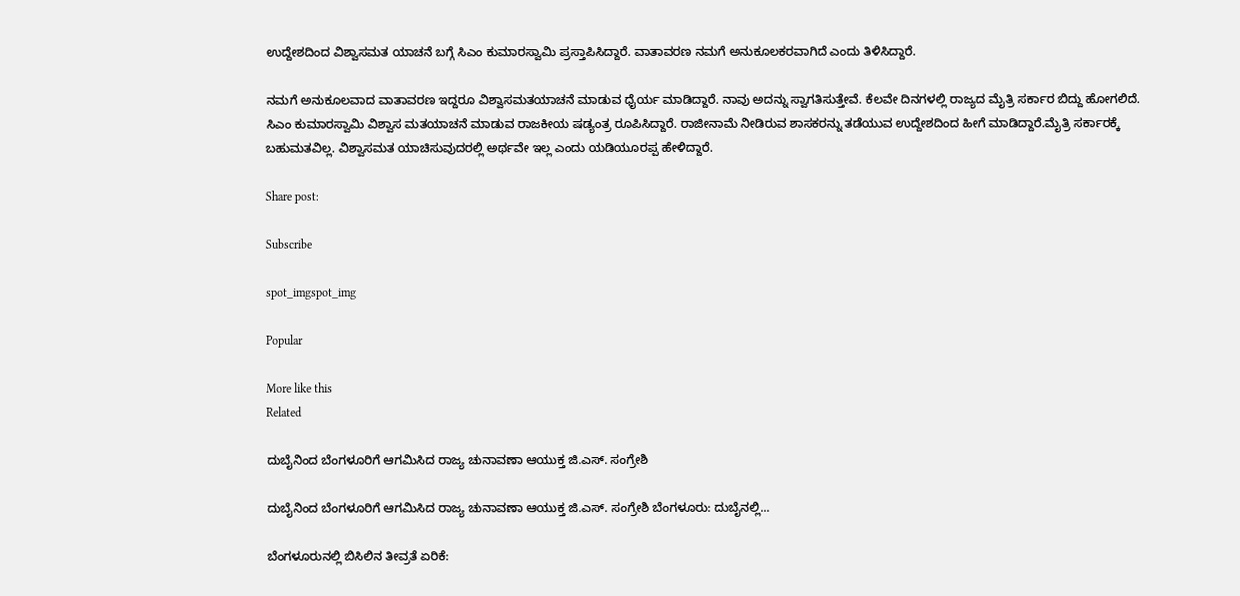ಉದ್ದೇಶದಿಂದ ವಿಶ್ವಾಸಮತ ಯಾಚನೆ ಬಗ್ಗೆ ಸಿಎಂ ಕುಮಾರಸ್ವಾಮಿ ಪ್ರಸ್ತಾಪಿಸಿದ್ದಾರೆ. ವಾತಾವರಣ ನಮಗೆ ಅನುಕೂಲಕರವಾಗಿದೆ ಎಂದು ತಿಳಿಸಿದ್ದಾರೆ.

ನಮಗೆ ಅನುಕೂಲವಾದ ವಾತಾವರಣ ಇದ್ದರೂ ವಿಶ್ವಾಸಮತಯಾಚನೆ ಮಾಡುವ ಧೈರ್ಯ ಮಾಡಿದ್ದಾರೆ. ನಾವು ಅದನ್ನು ಸ್ವಾಗತಿಸುತ್ತೇವೆ. ಕೆಲವೇ ದಿನಗಳಲ್ಲಿ ರಾಜ್ಯದ ಮೈತ್ರಿ ಸರ್ಕಾರ ಬಿದ್ದು ಹೋಗಲಿದೆ. ಸಿಎಂ ಕುಮಾರಸ್ವಾಮಿ ವಿಶ್ವಾಸ ಮತಯಾಚನೆ ಮಾಡುವ ರಾಜಕೀಯ ಷಡ್ಯಂತ್ರ ರೂಪಿಸಿದ್ದಾರೆ. ರಾಜೀನಾಮೆ ನೀಡಿರುವ ಶಾಸಕರನ್ನು ತಡೆಯುವ ಉದ್ದೇಶದಿಂದ ಹೀಗೆ ಮಾಡಿದ್ದಾರೆ.ಮೈತ್ರಿ ಸರ್ಕಾರಕ್ಕೆ ಬಹುಮತವಿಲ್ಲ. ವಿಶ್ವಾಸಮತ ಯಾಚಿಸುವುದರಲ್ಲಿ ಅರ್ಥವೇ ಇಲ್ಲ ಎಂದು ಯಡಿಯೂರಪ್ಪ ಹೇಳಿದ್ದಾರೆ.

Share post:

Subscribe

spot_imgspot_img

Popular

More like this
Related

ದುಬೈನಿಂದ ಬೆಂಗಳೂರಿಗೆ ಆಗಮಿಸಿದ ರಾಜ್ಯ ಚುನಾವಣಾ ಆಯುಕ್ತ ಜಿ.ಎಸ್. ಸಂಗ್ರೇಶಿ

ದುಬೈನಿಂದ ಬೆಂಗಳೂರಿಗೆ ಆಗಮಿಸಿದ ರಾಜ್ಯ ಚುನಾವಣಾ ಆಯುಕ್ತ ಜಿ.ಎಸ್. ಸಂಗ್ರೇಶಿ ಬೆಂಗಳೂರು: ದುಬೈನಲ್ಲಿ...

ಬೆಂಗಳೂರುನಲ್ಲಿ ಬಿಸಿಲಿನ ತೀವ್ರತೆ ಏರಿಕೆ: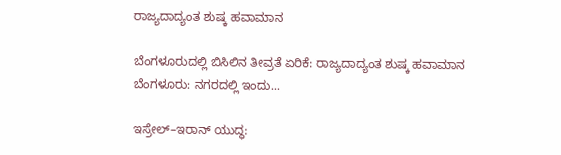ರಾಜ್ಯದಾದ್ಯಂತ ಶುಷ್ಕ ಹವಾಮಾನ

ಬೆಂಗಳೂರುದಲ್ಲಿ ಬಿಸಿಲಿನ ತೀವ್ರತೆ ಏರಿಕೆ: ರಾಜ್ಯದಾದ್ಯಂತ ಶುಷ್ಕ ಹವಾಮಾನ ಬೆಂಗಳೂರು: ನಗರದಲ್ಲಿ ಇಂದು...

ಇಸ್ರೇಲ್–ಇರಾನ್ ಯುದ್ಧ: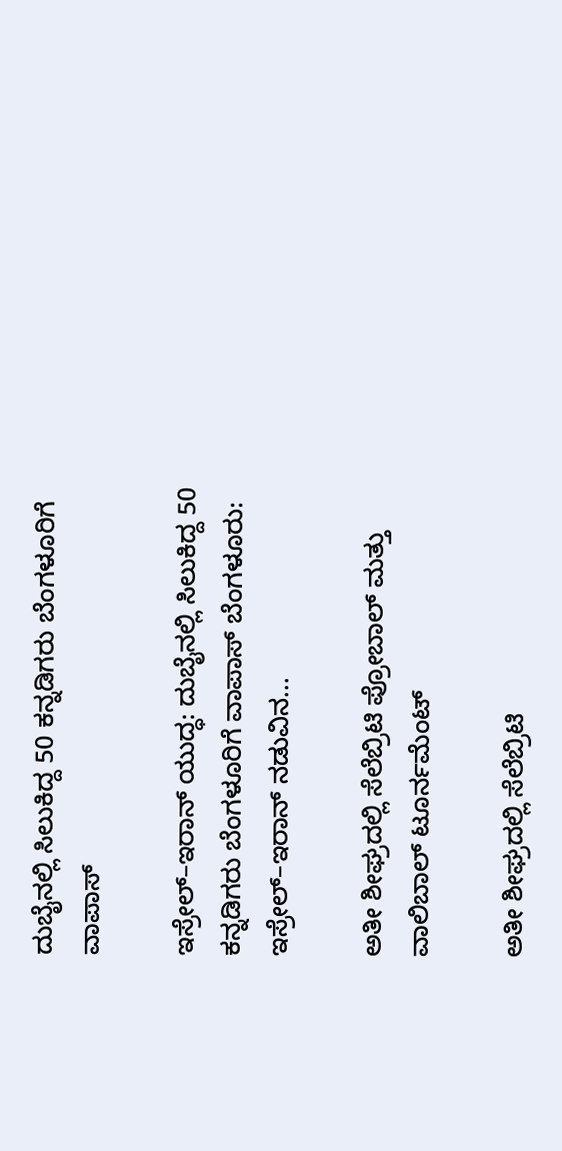ದುಬೈನಲ್ಲಿ ಸಿಲುಕಿದ್ದ 50 ಕನ್ನಡಿಗರು ಬೆಂಗಳೂರಿಗೆ ವಾಪಾಸ್‌

ಇಸ್ರೇಲ್–ಇರಾನ್ ಯುದ್ಧ: ದುಬೈನಲ್ಲಿ ಸಿಲುಕಿದ್ದ 50 ಕನ್ನಡಿಗರು ಬೆಂಗಳೂರಿಗೆ ವಾಪಾಸ್‌ ಬೆಂಗಳೂರು: ಇಸ್ರೇಲ್–ಇರಾನ್ ನಡುವಿನ...

ಅತೀ ಶೀಘ್ರದಲ್ಲಿ‌ ಸೆಲೆಬ್ರಿಟಿ ಪ್ರೋಬಾಲ್ ಮತ್ತು ವಾಲಿಬಾಲ್ ಟೂರ್ನಮೆಂಟ್

ಅತೀ ಶೀಘ್ರದಲ್ಲಿ‌ ಸೆಲೆಬ್ರಿಟಿ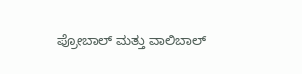ಪ್ರೋಬಾಲ್ ಮತ್ತು ವಾಲಿಬಾಲ್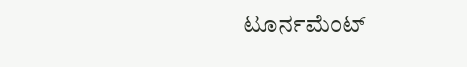ಟೂರ್ನಮೆಂಟ್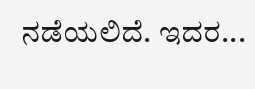ನಡೆಯಲಿದೆ. ಇದರ...